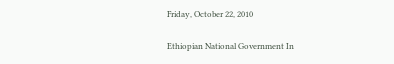Friday, October 22, 2010

Ethiopian National Government In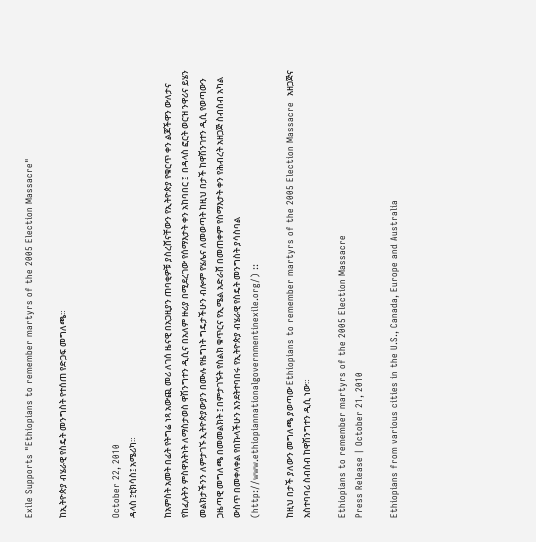Exile Supports "Ethiopians to remember martyrs of the 2005 Election Massacre"

ከኢትዮጵያ ብሄራዊ የስዴት መንግስት የተሰጠ የድጋፍ መግለጫ።


October 22, 2010
ዳላስ ፤ቲክሳስ፤ አሜሪካ።

ከአምስት አመት በፊት የትግሬ ነጻ አውጪ መሪ ለገሰ ዜናዊ በአጋዚያን ጠባቂዎቹ ያስረሸናቸውን የኢትዮጵያ የቁርጥ ቀን ልጆችዋን ውለታና የከፈሉትን ምስዋእትነት ለማስታወስ ዋሽንግተን ዲሲና በአለም ዙሪያ በሚደረገው የሰማእታት ቀን አከባበር ፤  በዳላስ ፎርት ወርዝ ንዋሪና ይሄን መልክታችንን ለምታገኙ ኢትዮጵያውያን በሙሉ የዜግነት ግዴታችሁን ብሎም የሄሌና ለመወጣት ከዚህ በታች ከዋሽንገተን ዲሲ የወጣውን ጋዜጣዊ መግለጫ በመመልክት ፤ በምታገኙት የስልክ ቁጥርና የኢሜል አድራሸ በመጠቀም የስማእታት ቀን የሕብረት አዘጋጅ ስብስብ አካል ውስጥ በመቀላቀል የበኩላችሁን እንደትተባበሩ የኢትዮጵያ ብሄራዊ የስዴት መንግስት ያሳስባል (http://www.ethiopiannationalgovernmentinexile.org/) ::

ከዚህ በታች ያለውን መግለጫ ያወጣው Ethiopians to remember martyrs of the 2005 Election Massacre  አዘጋጅና አስተባባሪ ስብስብ ከዋሽንግተን ዲሲ ነው።

Ethiopians to remember martyrs of the 2005 Election Massacre
Press Release | October 21, 2010

Ethiopians from various cities in the U.S., Canada, Europe and Australia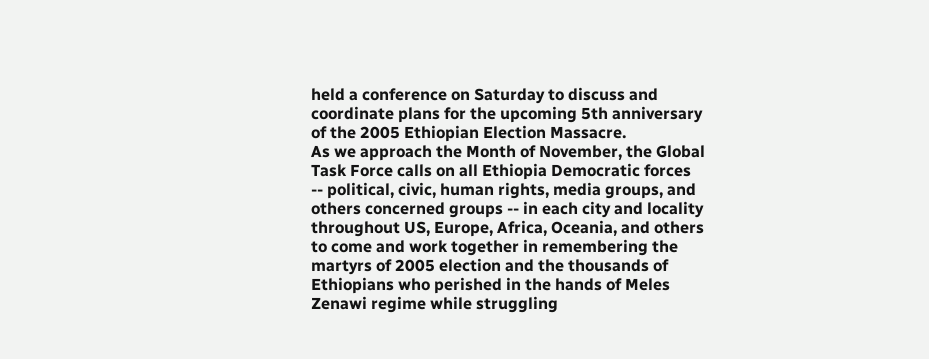held a conference on Saturday to discuss and coordinate plans for the upcoming 5th anniversary of the 2005 Ethiopian Election Massacre.
As we approach the Month of November, the Global Task Force calls on all Ethiopia Democratic forces -- political, civic, human rights, media groups, and others concerned groups -- in each city and locality throughout US, Europe, Africa, Oceania, and others to come and work together in remembering the martyrs of 2005 election and the thousands of Ethiopians who perished in the hands of Meles Zenawi regime while struggling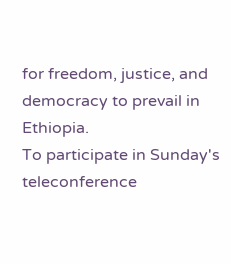for freedom, justice, and democracy to prevail in Ethiopia.
To participate in Sunday's teleconference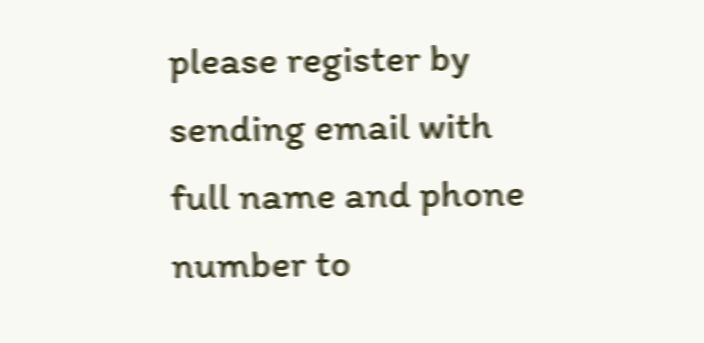please register by sending email with full name and phone number to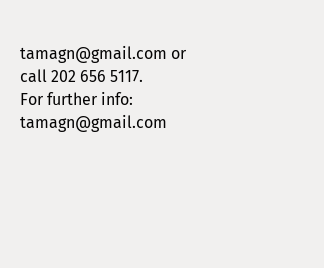tamagn@gmail.com or call 202 656 5117.
For further info: tamagn@gmail.com